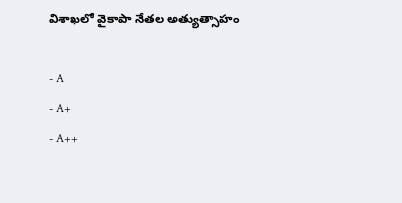విశాఖలో వైకాపా నేతల అత్యుత్సాహం

- A
- A+
- A++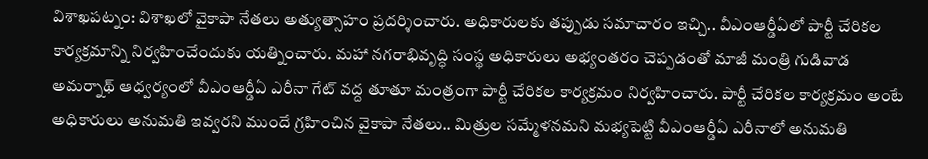విశాఖపట్నం: విశాఖలో వైకాపా నేతలు అత్యుత్సాహం ప్రదర్శించారు. అధికారులకు తప్పుడు సమాచారం ఇచ్చి.. వీఎంఆర్డీఏలో పార్టీ చేరికల కార్యక్రమాన్ని నిర్వహించేందుకు యత్నించారు. మహా నగరాభివృద్ధి సంస్థ అధికారులు అభ్యంతరం చెప్పడంతో మాజీ మంత్రి గుడివాడ అమర్నాథ్ ఆధ్వర్యంలో వీఎంఆర్డీఏ ఎరీనా గేట్ వద్ద తూతూ మంత్రంగా పార్టీ చేరికల కార్యక్రమం నిర్వహించారు. పార్టీ చేరికల కార్యక్రమం అంటే అధికారులు అనుమతి ఇవ్వరని ముందే గ్రహించిన వైకాపా నేతలు.. మిత్రుల సమ్మేళనమని మభ్యపెట్టి వీఎంఆర్డీఏ ఎరీనాలో అనుమతి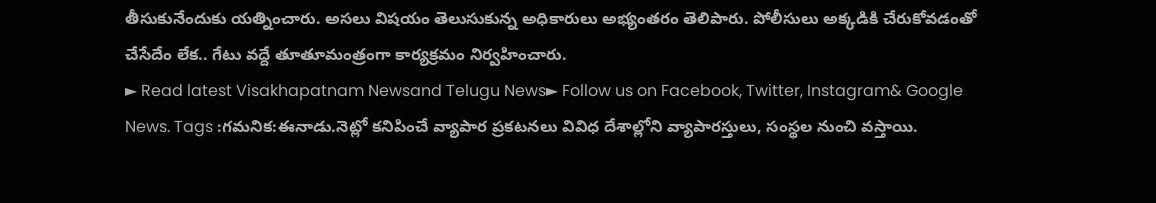తీసుకునేందుకు యత్నించారు. అసలు విషయం తెలుసుకున్న అధికారులు అభ్యంతరం తెలిపారు. పోలీసులు అక్కడికి చేరుకోవడంతో చేసేదేం లేక.. గేటు వద్దే తూతూమంత్రంగా కార్యక్రమం నిర్వహించారు.
► Read latest Visakhapatnam Newsand Telugu News► Follow us on Facebook, Twitter, Instagram& Google News. Tags :గమనిక:ఈనాడు.నెట్లో కనిపించే వ్యాపార ప్రకటనలు వివిధ దేశాల్లోని వ్యాపారస్తులు, సంస్థల నుంచి వస్తాయి.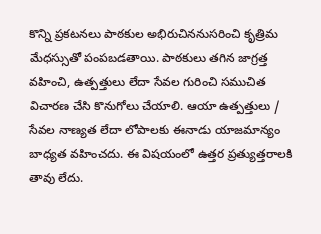కొన్ని ప్రకటనలు పాఠకుల అభిరుచిననుసరించి కృత్రిమ మేధస్సుతో పంపబడతాయి. పాఠకులు తగిన జాగ్రత్త వహించి, ఉత్పత్తులు లేదా సేవల గురించి సముచిత విచారణ చేసి కొనుగోలు చేయాలి. ఆయా ఉత్పత్తులు / సేవల నాణ్యత లేదా లోపాలకు ఈనాడు యాజమాన్యం బాధ్యత వహించదు. ఈ విషయంలో ఉత్తర ప్రత్యుత్తరాలకి తావు లేదు.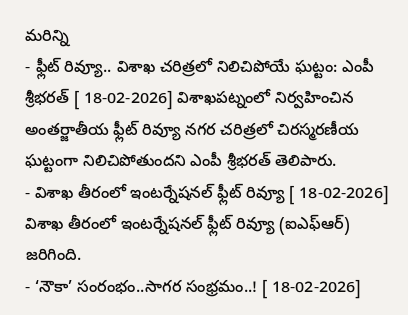మరిన్ని
- ఫ్లీట్ రివ్యూ.. విశాఖ చరిత్రలో నిలిచిపోయే ఘట్టం: ఎంపీ శ్రీభరత్ [ 18-02-2026] విశాఖపట్నంలో నిర్వహించిన అంతర్జాతీయ ఫ్లీట్ రివ్యూ నగర చరిత్రలో చిరస్మరణీయ ఘట్టంగా నిలిచిపోతుందని ఎంపీ శ్రీభరత్ తెలిపారు.
- విశాఖ తీరంలో ఇంటర్నేషనల్ ఫ్లీట్ రివ్యూ [ 18-02-2026] విశాఖ తీరంలో ఇంటర్నేషనల్ ఫ్లీట్ రివ్యూ (ఐఎఫ్ఆర్) జరిగింది.
- ‘నౌకా’ సంరంభం..సాగర సంభ్రమం..! [ 18-02-2026]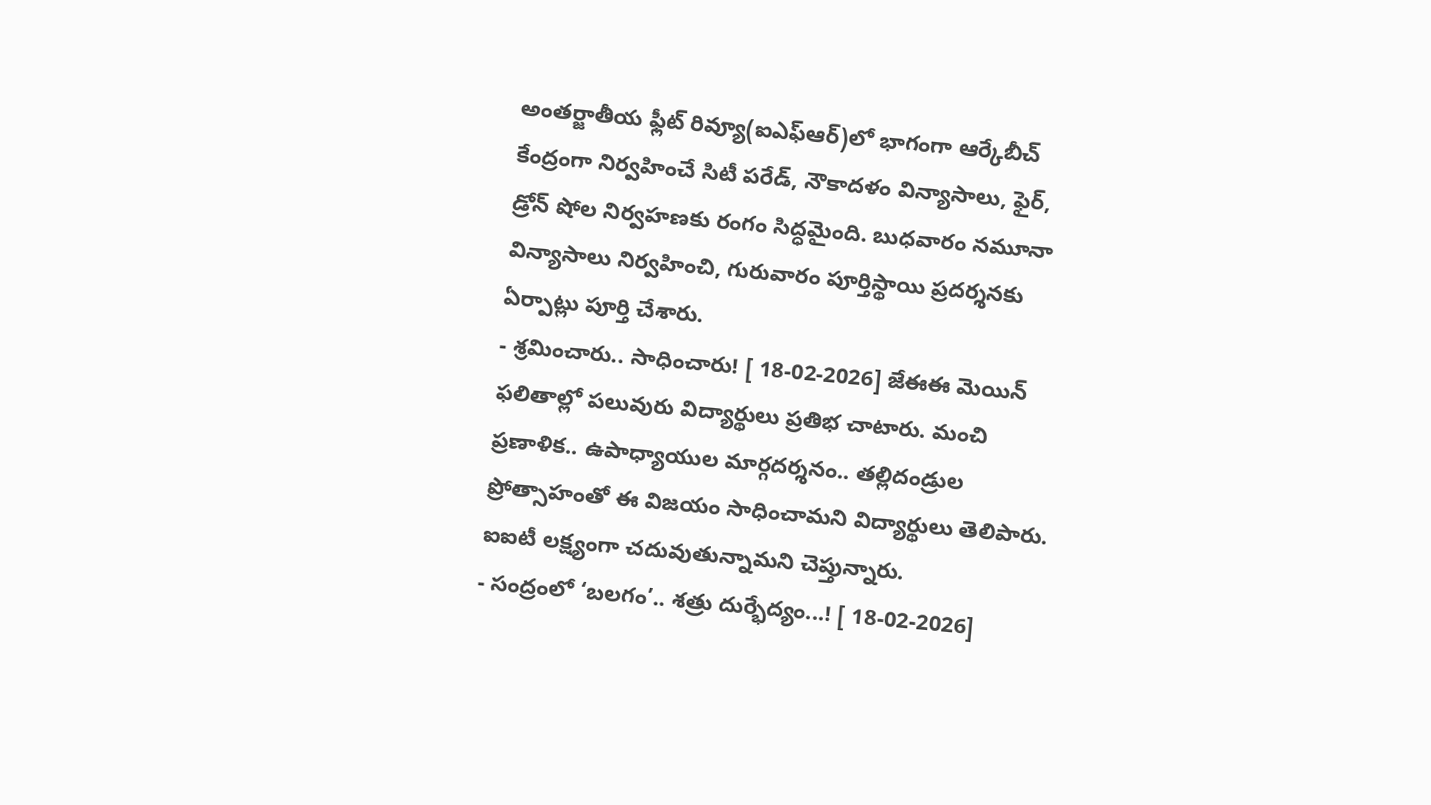అంతర్జాతీయ ఫ్లీట్ రివ్యూ(ఐఎఫ్ఆర్)లో భాగంగా ఆర్కేబీచ్ కేంద్రంగా నిర్వహించే సిటీ పరేడ్, నౌకాదళం విన్యాసాలు, ఫైర్, డ్రోన్ షోల నిర్వహణకు రంగం సిద్ధమైంది. బుధవారం నమూనా విన్యాసాలు నిర్వహించి, గురువారం పూర్తిస్థాయి ప్రదర్శనకు ఏర్పాట్లు పూర్తి చేశారు.
- శ్రమించారు.. సాధించారు! [ 18-02-2026] జేఈఈ మెయిన్ ఫలితాల్లో పలువురు విద్యార్థులు ప్రతిభ చాటారు. మంచి ప్రణాళిక.. ఉపాధ్యాయుల మార్గదర్శనం.. తల్లిదండ్రుల ప్రోత్సాహంతో ఈ విజయం సాధించామని విద్యార్థులు తెలిపారు. ఐఐటీ లక్ష్యంగా చదువుతున్నామని చెప్తున్నారు.
- సంద్రంలో ‘బలగం’.. శత్రు దుర్భేద్యం...! [ 18-02-2026]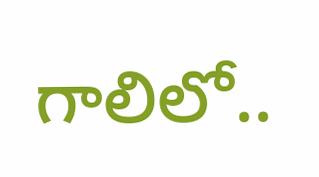గాలిలో..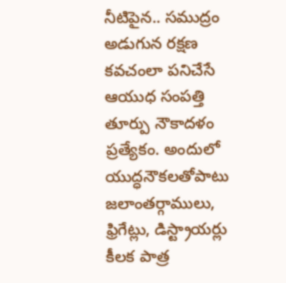నీటిపైన.. సముద్రం అడుగున రక్షణ కవచంలా పనిచేసే ఆయుధ సంపత్తి తూర్పు నౌకాదళం ప్రత్యేకం. అందులో యుద్ధనౌకలతోపాటు జలాంతర్గాములు, ఫ్రిగేట్లు, డిస్ట్రాయర్లు కీలక పాత్ర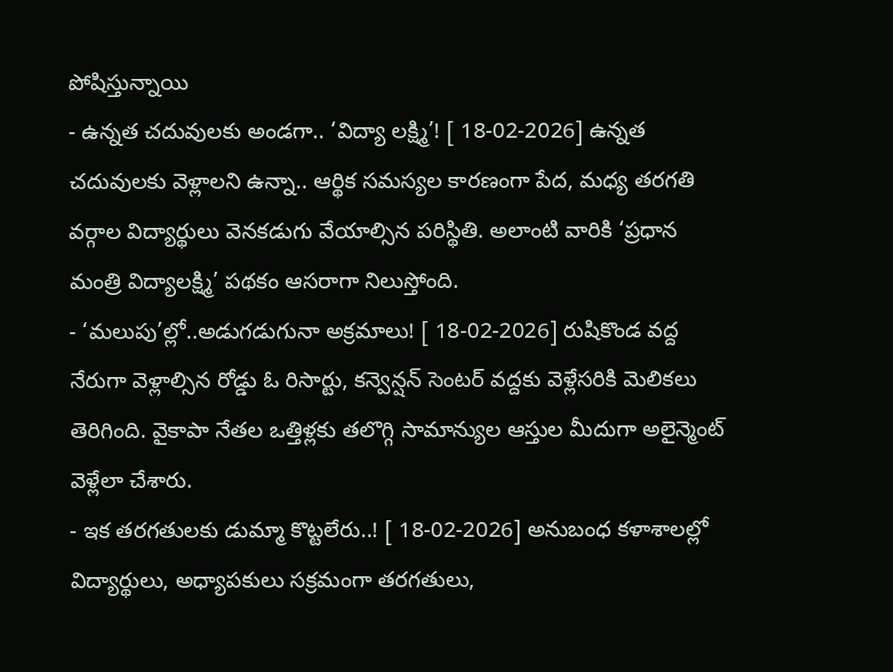పోషిస్తున్నాయి
- ఉన్నత చదువులకు అండగా.. ‘విద్యా లక్ష్మి’! [ 18-02-2026] ఉన్నత చదువులకు వెళ్లాలని ఉన్నా.. ఆర్థిక సమస్యల కారణంగా పేద, మధ్య తరగతి వర్గాల విద్యార్థులు వెనకడుగు వేయాల్సిన పరిస్థితి. అలాంటి వారికి ‘ప్రధాన మంత్రి విద్యాలక్ష్మి’ పథకం ఆసరాగా నిలుస్తోంది.
- ‘మలుపు’ల్లో..అడుగడుగునా అక్రమాలు! [ 18-02-2026] రుషికొండ వద్ద నేరుగా వెళ్లాల్సిన రోడ్డు ఓ రిసార్టు, కన్వెన్షన్ సెంటర్ వద్దకు వెళ్లేసరికి మెలికలు తెరిగింది. వైకాపా నేతల ఒత్తిళ్లకు తలొగ్గి సామాన్యుల ఆస్తుల మీదుగా అలైన్మెంట్ వెళ్లేలా చేశారు.
- ఇక తరగతులకు డుమ్మా కొట్టలేరు..! [ 18-02-2026] అనుబంధ కళాశాలల్లో విద్యార్థులు, అధ్యాపకులు సక్రమంగా తరగతులు,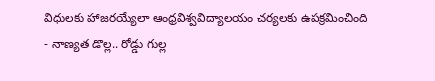విధులకు హాజరయ్యేలా ఆంధ్రవిశ్వవిద్యాలయం చర్యలకు ఉపక్రమించింది
- నాణ్యత డొల్ల.. రోడ్డు గుల్ల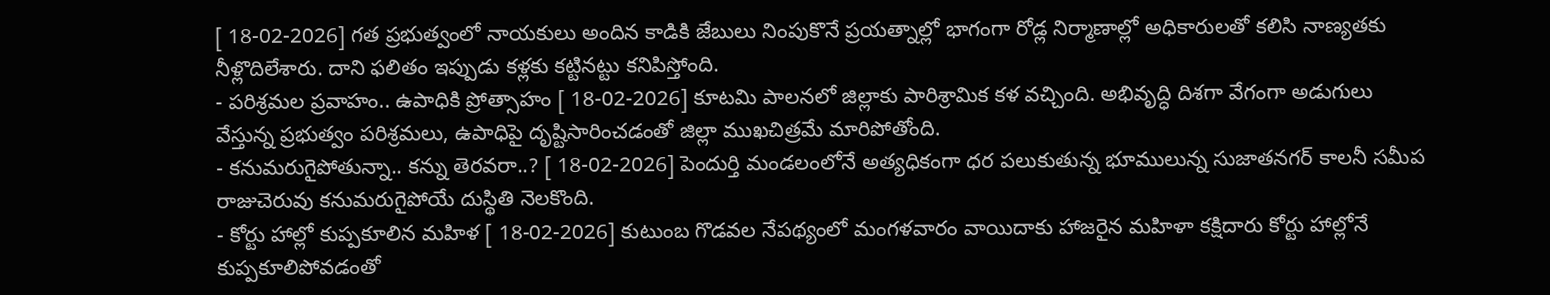[ 18-02-2026] గత ప్రభుత్వంలో నాయకులు అందిన కాడికి జేబులు నింపుకొనే ప్రయత్నాల్లో భాగంగా రోడ్ల నిర్మాణాల్లో అధికారులతో కలిసి నాణ్యతకు నీళ్లొదిలేశారు. దాని ఫలితం ఇప్పుడు కళ్లకు కట్టినట్టు కనిపిస్తోంది.
- పరిశ్రమల ప్రవాహం.. ఉపాధికి ప్రోత్సాహం [ 18-02-2026] కూటమి పాలనలో జిల్లాకు పారిశ్రామిక కళ వచ్చింది. అభివృద్ధి దిశగా వేగంగా అడుగులు వేస్తున్న ప్రభుత్వం పరిశ్రమలు, ఉపాధిపై దృష్టిసారించడంతో జిల్లా ముఖచిత్రమే మారిపోతోంది.
- కనుమరుగైపోతున్నా.. కన్ను తెరవరా..? [ 18-02-2026] పెందుర్తి మండలంలోనే అత్యధికంగా ధర పలుకుతున్న భూములున్న సుజాతనగర్ కాలనీ సమీప రాజుచెరువు కనుమరుగైపోయే దుస్థితి నెలకొంది.
- కోర్టు హాల్లో కుప్పకూలిన మహిళ [ 18-02-2026] కుటుంబ గొడవల నేపథ్యంలో మంగళవారం వాయిదాకు హాజరైన మహిళా కక్షిదారు కోర్టు హాల్లోనే కుప్పకూలిపోవడంతో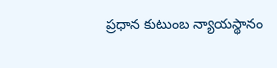ప్రధాన కుటుంబ న్యాయస్థానం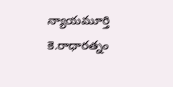న్యాయమూర్తి కె.రాధారత్నం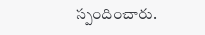స్పందించారు.